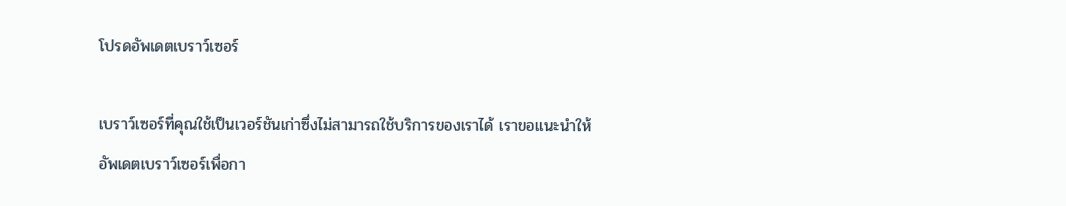โปรดอัพเดตเบราว์เซอร์

เบราว์เซอร์ที่คุณใช้เป็นเวอร์ชันเก่าซึ่งไม่สามารถใช้บริการของเราได้ เราขอแนะนำให้อัพเดตเบราว์เซอร์เพื่อกา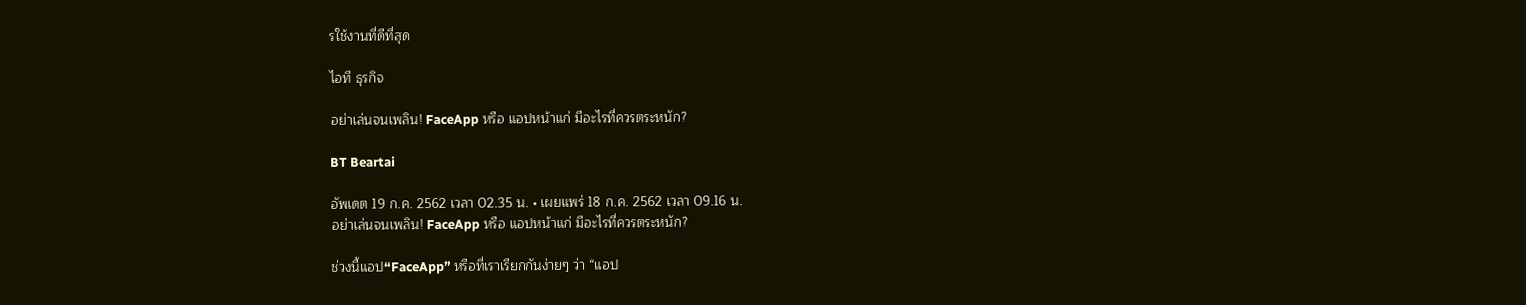รใช้งานที่ดีที่สุด

ไอที ธุรกิจ

อย่าเล่นจนเพลิน! FaceApp หรือ แอปหน้าแก่ มีอะไรที่ควรตระหนัก?

BT Beartai

อัพเดต 19 ก.ค. 2562 เวลา 02.35 น. • เผยแพร่ 18 ก.ค. 2562 เวลา 09.16 น.
อย่าเล่นจนเพลิน! FaceApp หรือ แอปหน้าแก่ มีอะไรที่ควรตระหนัก?

ช่วงนี้แอป“FaceApp” หรือที่เราเรียกกันง่ายๆ ว่า “แอป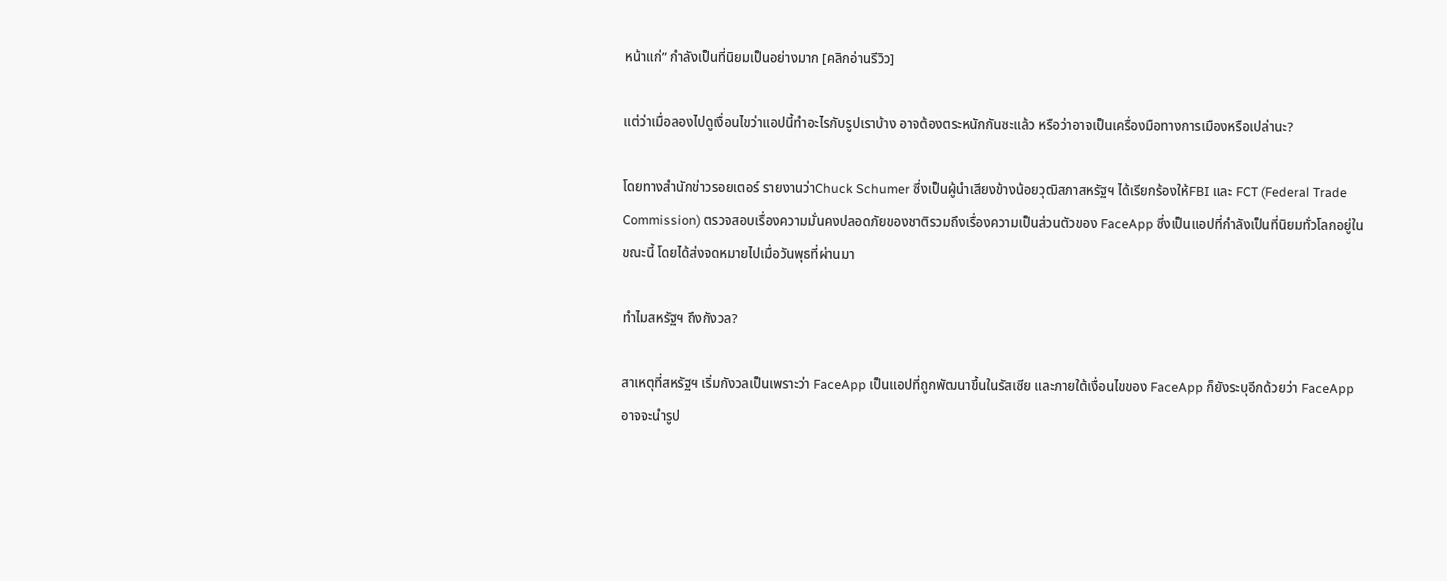หน้าแก่” กำลังเป็นที่นิยมเป็นอย่างมาก [คลิกอ่านรีวิว]

แต่ว่าเมื่อลองไปดูเงื่อนไขว่าแอปนี้ทำอะไรกับรูปเราบ้าง อาจต้องตระหนักกันซะแล้ว หรือว่าอาจเป็นเครื่องมือทางการเมืองหรือเปล่านะ?

โดยทางสำนักข่าวรอยเตอร์ รายงานว่าChuck Schumer ซึ่งเป็นผู้นำเสียงข้างน้อยวุฒิสภาสหรัฐฯ ได้เรียกร้องให้FBI และ FCT (Federal Trade Commission) ตรวจสอบเรื่องความมั่นคงปลอดภัยของชาติรวมถึงเรื่องความเป็นส่วนตัวของ FaceApp ซึ่งเป็นแอปที่กำลังเป็นที่นิยมทั่วโลกอยู่ในขณะนี้ โดยได้ส่งจดหมายไปเมื่อวันพุธที่ผ่านมา

ทำไมสหรัฐฯ ถึงกังวล?

สาเหตุที่สหรัฐฯ เริ่มกังวลเป็นเพราะว่า FaceApp เป็นแอปที่ถูกพัฒนาขึ้นในรัสเซีย และภายใต้เงื่อนไขของ FaceApp ก็ยังระบุอีกด้วยว่า FaceApp อาจจะนำรูป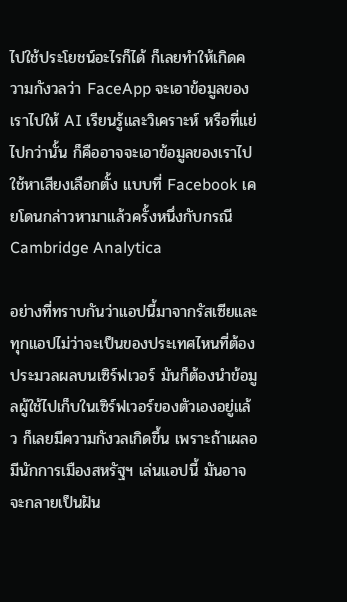ไปใช้ประโยชน์อะไรก็ได้ ก็เลยทำให้เกิดความกังวลว่า FaceApp จะเอาข้อมูลของเราไปให้ AI เรียนรู้และวิเคราะห์ หรือที่แย่ไปกว่านั้น ก็คืออาจจะเอาข้อมูลของเราไปใช้หาเสียงเลือกตั้ง แบบที่ Facebook เคยโดนกล่าวหามาแล้วครั้งหนึ่งกับกรณี Cambridge Analytica

อย่างที่ทราบกันว่าแอปนี้มาจากรัสเซียและทุกแอปไม่ว่าจะเป็นของประเทศไหนที่ต้องประมวลผลบนเซิร์ฟเวอร์ มันก็ต้องนำข้อมูลผู้ใช้ไปเก็บในเซิร์ฟเวอร์ของตัวเองอยู่แล้ว ก็เลยมีความกังวลเกิดขึ้น เพราะถ้าเผลอมีนักการเมืองสหรัฐฯ เล่นแอปนี้ มันอาจจะกลายเป็นฝัน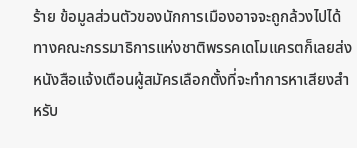ร้าย ข้อมูลส่วนตัวของนักการเมืองอาจจะถูกล้วงไปได้ ทางคณะกรรมาธิการแห่งชาติพรรคเดโมแครตก็เลยส่งหนังสือแจ้งเตือนผู้สมัครเลือกตั้งที่จะทำการหาเสียงสำหรับ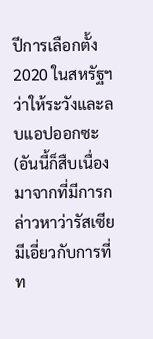ปีการเลือกตั้ง 2020 ในสหรัฐฯ ว่าให้ระวังและลบแอปออกซะ (อันนี้ก็สืบเนื่องมาจากที่มีการกล่าวหาว่ารัสเซียมีเอี่ยวกับการที่ท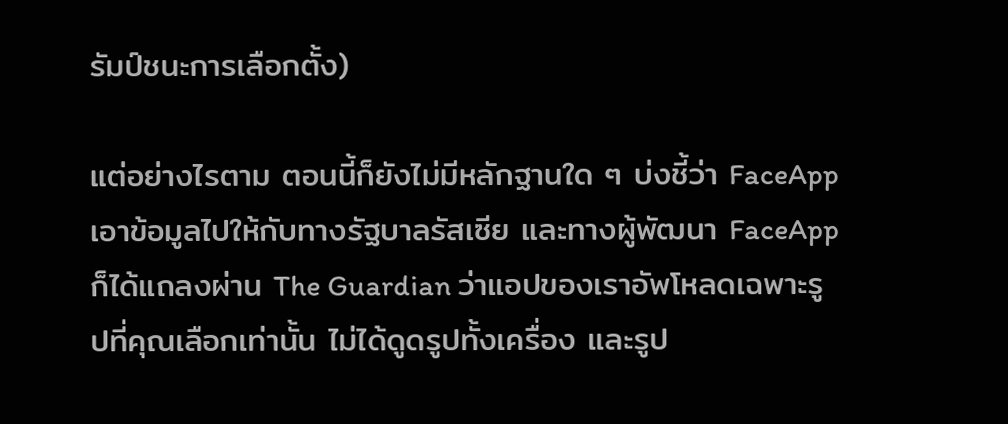รัมป์ชนะการเลือกตั้ง)

แต่อย่างไรตาม ตอนนี้ก็ยังไม่มีหลักฐานใด ๆ บ่งชี้ว่า FaceApp เอาข้อมูลไปให้กับทางรัฐบาลรัสเซีย และทางผู้พัฒนา FaceApp ก็ได้แถลงผ่าน The Guardian ว่าแอปของเราอัพโหลดเฉพาะรูปที่คุณเลือกเท่านั้น ไม่ได้ดูดรูปทั้งเครื่อง และรูป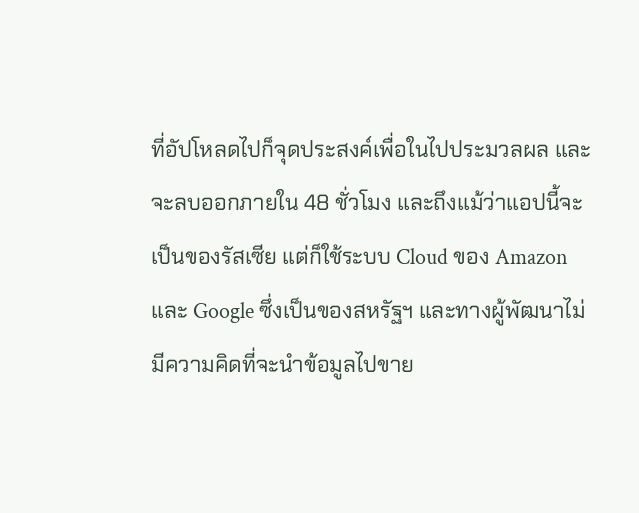ที่อัปโหลดไปก็จุดประสงค์เพื่อในไปประมวลผล และจะลบออกภายใน 48 ชั่วโมง และถึงแม้ว่าแอปนี้จะเป็นของรัสเซีย แต่ก็ใช้ระบบ Cloud ของ Amazon และ Google ซึ่งเป็นของสหรัฐฯ และทางผู้พัฒนาไม่มีความคิดที่จะนำข้อมูลไปขาย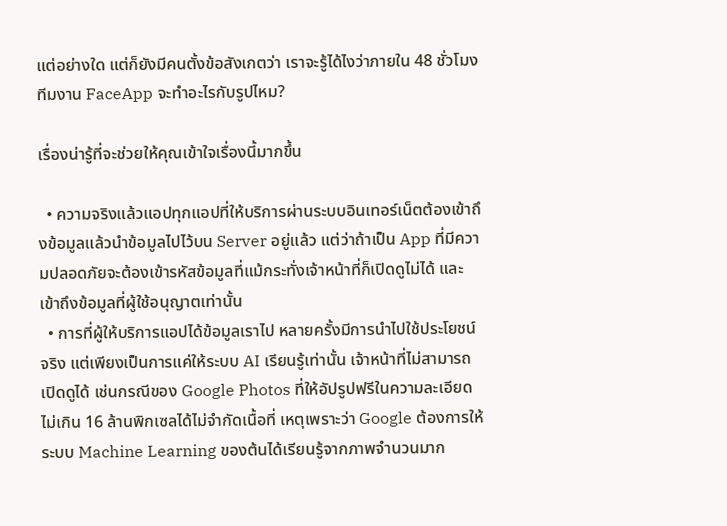แต่อย่างใด แต่ก็ยังมีคนตั้งข้อสังเกตว่า เราจะรู้ได้ไงว่าภายใน 48 ชั่วโมง ทีมงาน FaceApp จะทำอะไรกับรูปไหม?

เรื่องน่ารู้ที่จะช่วยให้คุณเข้าใจเรื่องนี้มากขึ้น

  • ความจริงแล้วแอปทุกแอปที่ให้บริการผ่านระบบอินเทอร์เน็ตต้องเข้าถึงข้อมูลแล้วนำข้อมูลไปไว้บน Server อยู่แล้ว แต่ว่าถ้าเป็น App ที่มีความปลอดภัยจะต้องเข้ารหัสข้อมูลที่แม้กระทั่งเจ้าหน้าที่ก็เปิดดูไม่ได้ และเข้าถึงข้อมูลที่ผู้ใช้อนุญาตเท่านั้น
  • การที่ผู้ให้บริการแอปได้ข้อมูลเราไป หลายครั้งมีการนำไปใช้ประโยชน์จริง แต่เพียงเป็นการแค่ให้ระบบ AI เรียนรู้เท่านั้น เจ้าหน้าที่ไม่สามารถเปิดดูได้ เช่นกรณีของ Google Photos ที่ให้อัปรูปฟรีในความละเอียดไม่เกิน 16 ล้านพิกเซลได้ไม่จำกัดเนื้อที่ เหตุเพราะว่า Google ต้องการให้ระบบ Machine Learning ของต้นได้เรียนรู้จากภาพจำนวนมาก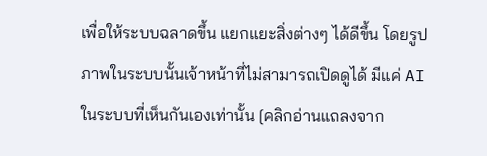เพื่อให้ระบบฉลาดขึ้น แยกแยะสิ่งต่างๆ ได้ดีขึ้น โดยรูปภาพในระบบนั้นเจ้าหน้าที่ไม่สามารถเปิดดูได้ มีแค่ AI ในระบบที่เห็นกันเองเท่านั้น [คลิกอ่านแถลงจาก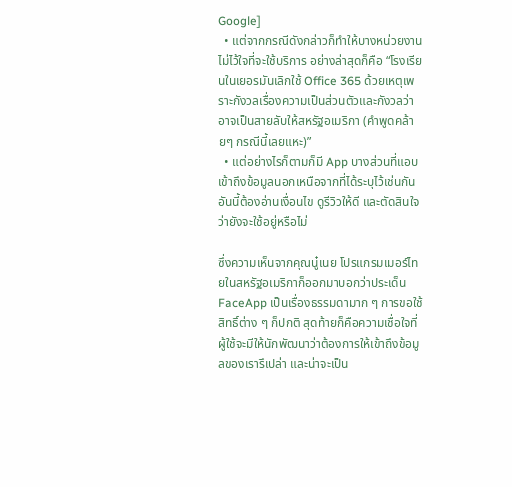Google]
  • แต่จากกรณีดังกล่าวก็ทำให้บางหน่วยงานไม่ไว้ใจที่จะใช้บริการ อย่างล่าสุดก็คือ “โรงเรียนในเยอรมันเลิกใช้ Office 365 ด้วยเหตุเพราะกังวลเรื่องความเป็นส่วนตัวและกังวลว่าอาจเป็นสายลับให้สหรัฐอเมริกา (คำพูดคล้ายๆ กรณีนี้เลยแหะ)”
  • แต่อย่างไรก็ตามก็มี App บางส่วนที่แอบเข้าถึงข้อมูลนอกเหนือจากที่ได้ระบุไว้เช่นกัน อันนี้ต้องอ่านเงื่อนไข ดูรีวิวให้ดี และตัดสินใจว่ายังจะใช้อยู่หรือไม่

ซึ่งความเห็นจากคุณนู๋เนย โปรแกรมเมอร์ไทยในสหรัฐอเมริกาก็ออกมาบอกว่าประเด็น FaceApp เป็นเรื่องธรรมดามาก ๆ การขอใช้สิทธิ์ต่าง ๆ ก็ปกติ สุดท้ายก็คือความเชื่อใจที่ผู้ใช้จะมีให้นักพัฒนาว่าต้องการให้เข้าถึงข้อมูลของเรารึเปล่า และน่าจะเป็น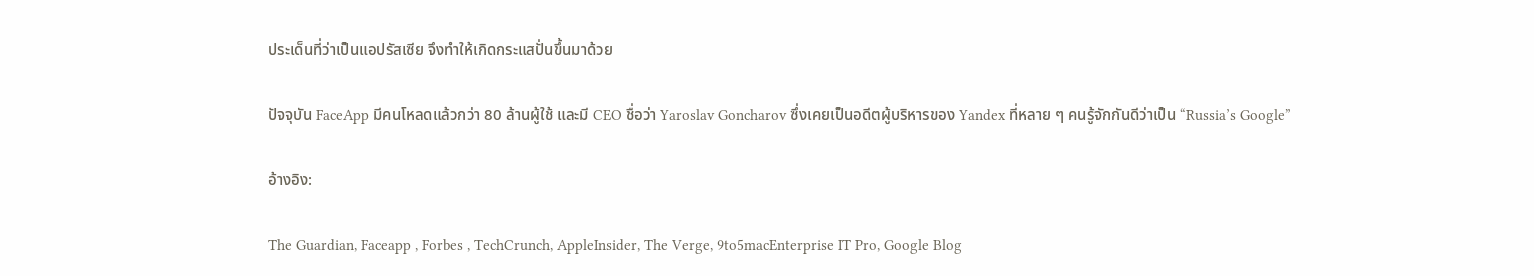ประเด็นที่ว่าเป็นแอปรัสเซีย จึงทำให้เกิดกระแสปั่นขึ้นมาด้วย

ปัจจุบัน FaceApp มีคนโหลดแล้วกว่า 80 ล้านผู้ใช้ และมี CEO ชื่อว่า Yaroslav Goncharov ซึ่งเคยเป็นอดีตผู้บริหารของ Yandex ที่หลาย ๆ คนรู้จักกันดีว่าเป็น “Russia’s Google”

อ้างอิง:

The Guardian, Faceapp , Forbes , TechCrunch, AppleInsider, The Verge, 9to5macEnterprise IT Pro, Google Blog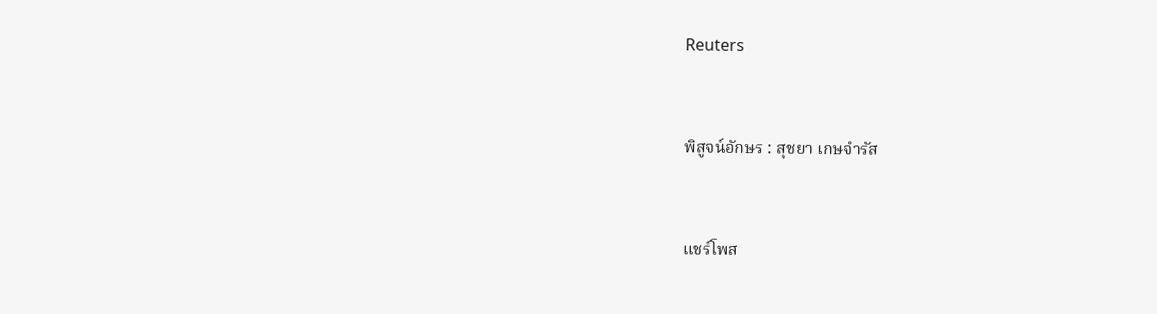Reuters



พิสูจน์อักษร : สุชยา เกษจำรัส



แชร์โพส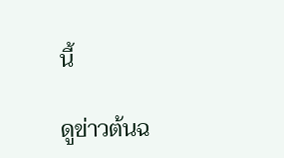นี้

ดูข่าวต้นฉ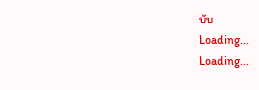บับ
Loading...
Loading...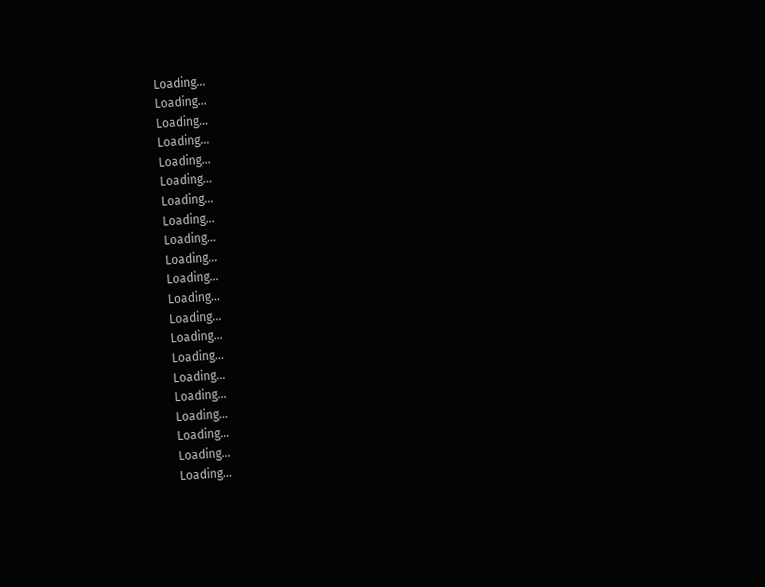Loading...
Loading...
Loading...
Loading...
Loading...
Loading...
Loading...
Loading...
Loading...
Loading...
Loading...
Loading...
Loading...
Loading...
Loading...
Loading...
Loading...
Loading...
Loading...
Loading...
Loading...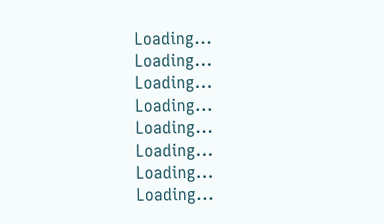Loading...
Loading...
Loading...
Loading...
Loading...
Loading...
Loading...
Loading...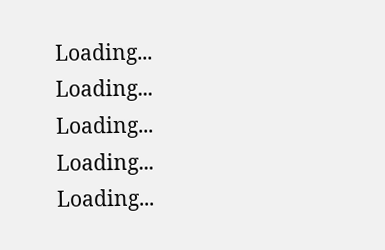Loading...
Loading...
Loading...
Loading...
Loading...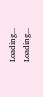Loading...
Loading...